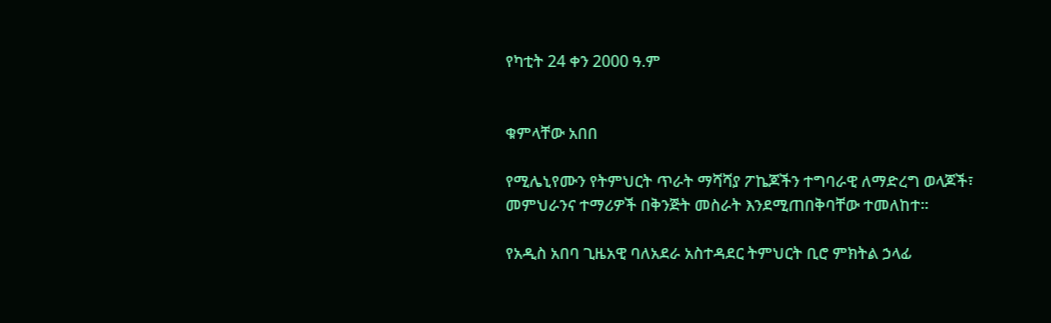የካቲት 24 ቀን 2000 ዓ.ም


ቁምላቸው አበበ

የሚሌኒየሙን የትምህርት ጥራት ማሻሻያ ፖኬጆችን ተግባራዊ ለማድረግ ወላጆች፣ መምህራንና ተማሪዎች በቅንጅት መስራት እንደሚጠበቅባቸው ተመለከተ፡፡

የአዲስ አበባ ጊዜአዊ ባለአደራ አስተዳደር ትምህርት ቢሮ ምክትል ኃላፊ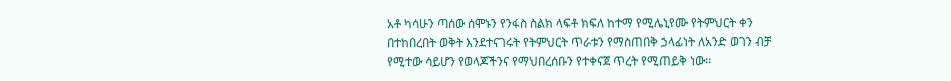አቶ ካሳሁን ጣሰው ሰሞኑን የንፋስ ስልክ ላፍቶ ክፍለ ከተማ የሚሌኒየሙ የትምህርት ቀን በተከበረበት ወቅት እንደተናገሩት የትምህርት ጥራቱን የማስጠበቅ ኃላፊነት ለአንድ ወገን ብቻ የሚተው ሳይሆን የወላጆችንና የማህበረሰቡን የተቀናጀ ጥረት የሚጠይቅ ነው፡፡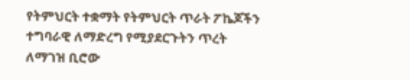የትምህርት ተቋማት የትምህርት ጥራት ፖኬጆችን ተግባራዊ ለማድረግ የሚያደርጉትን ጥረት ለማገዝ ቢሮው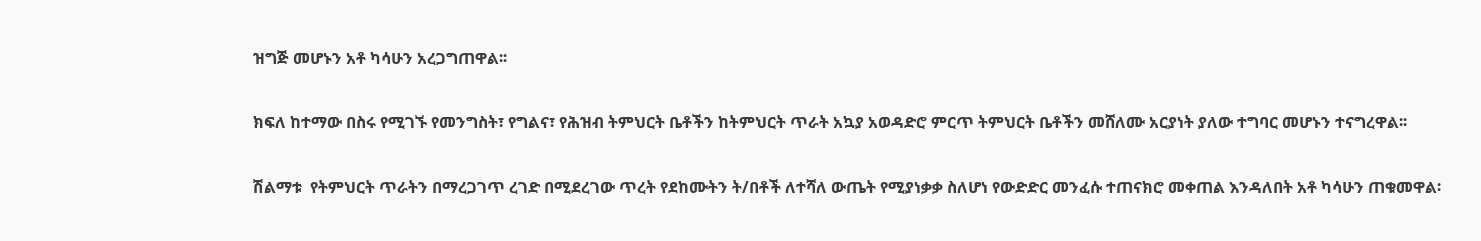ዝግጅ መሆኑን አቶ ካሳሁን አረጋግጠዋል፡፡

ክፍለ ከተማው በስሩ የሚገኙ የመንግስት፣ የግልና፣ የሕዝብ ትምህርት ቤቶችን ከትምህርት ጥራት አኳያ አወዳድሮ ምርጥ ትምህርት ቤቶችን መሸለሙ አርያነት ያለው ተግባር መሆኑን ተናግረዋል፡፡

ሽልማቱ  የትምህርት ጥራትን በማረጋገጥ ረገድ በሚደረገው ጥረት የደከሙትን ት/በቶች ለተሻለ ውጤት የሚያነቃቃ ስለሆነ የውድድር መንፈሱ ተጠናክሮ መቀጠል እንዳለበት አቶ ካሳሁን ጠቁመዋል፡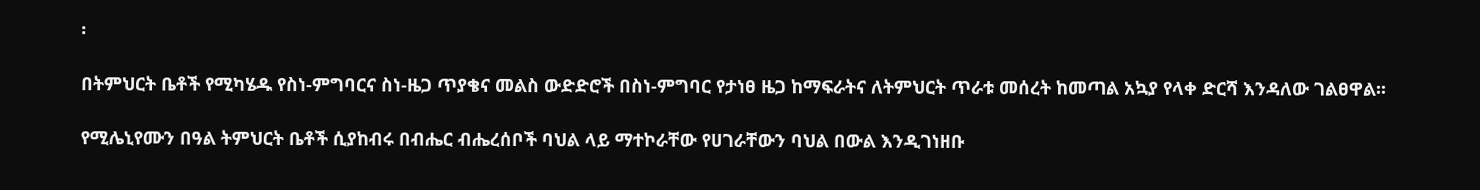፡

በትምህርት ቤቶች የሚካሄዱ የስነ-ምግባርና ስነ-ዜጋ ጥያቄና መልስ ውድድሮች በስነ-ምግባር የታነፀ ዜጋ ከማፍራትና ለትምህርት ጥራቱ መሰረት ከመጣል አኳያ የላቀ ድርሻ እንዳለው ገልፀዋል፡፡

የሚሌኒየሙን በዓል ትምህርት ቤቶች ሲያከብሩ በብሔር ብሔረሰቦች ባህል ላይ ማተኮራቸው የሀገራቸውን ባህል በውል እንዲገነዘቡ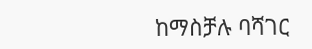ከማስቻሉ ባሻገር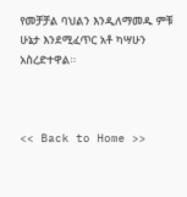የመቻቻል ባህልን እንዲለማመዱ ምቹ ሁኔታ እንደሚፈጥር አቶ ካሣሁን አስረድተዋል፡፡



<< Back to Home >>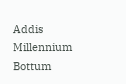Addis Millennium Bottum